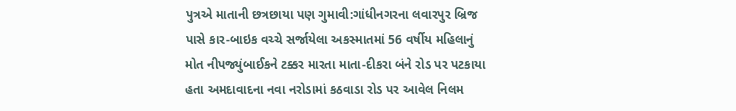પુત્રએ માતાની છત્રછાયા પણ ગુમાવી:ગાંધીનગરના લવારપુર બ્રિજ પાસે કાર-બાઇક વચ્ચે સર્જાયેલા અકસ્માતમાં 56 વર્ષીય મહિલાનું મોત નીપજ્યુંબાઈકને ટક્કર મારતા માતા-દીકરા બંને રોડ પર પટકાયા હતા અમદાવાદના નવા નરોડામાં કઠવાડા રોડ પર આવેલ નિલમ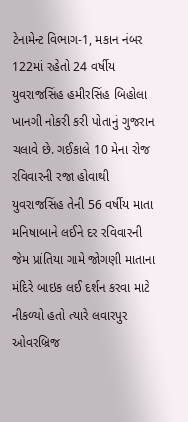ટેનામેન્ટ વિભાગ-1, મકાન નંબર 122માં રહેતો 24 વર્ષીય યુવરાજસિંહ હમીરસિંહ બિહોલા ખાનગી નોકરી કરી પોતાનું ગુજરાન ચલાવે છે. ગઈકાલે 10 મેના રોજ રવિવારની રજા હોવાથી યુવરાજસિંહ તેની 56 વર્ષીય માતા મનિષાબાને લઈને દર રવિવારની જેમ પ્રાંતિયા ગામે જોગણી માતાના મંદિરે બાઇક લઈ દર્શન કરવા માટે નીકળ્યો હતો ત્યારે લવારપુર ઓવરબ્રિજ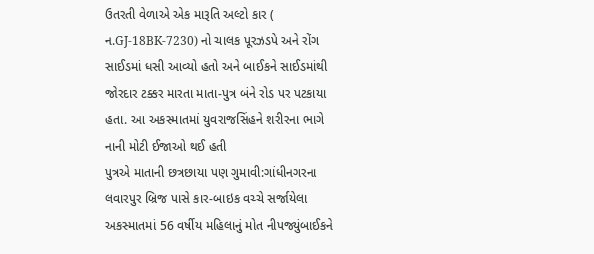ઉતરતી વેળાએ એક મારૂતિ અલ્ટો કાર ( ન.GJ-18BK-7230) નો ચાલક પૂરઝડપે અને રોંગ સાઈડમાં ધસી આવ્યો હતો અને બાઈકને સાઈડમાંથી જોરદાર ટક્કર મારતા માતા-પુત્ર બંને રોડ પર પટકાયા હતા. આ અકસ્માતમાં યુવરાજસિંહને શરીરના ભાગે નાની મોટી ઈજાઓ થઈ હતી
પુત્રએ માતાની છત્રછાયા પણ ગુમાવી:ગાંધીનગરના લવારપુર બ્રિજ પાસે કાર-બાઇક વચ્ચે સર્જાયેલા અકસ્માતમાં 56 વર્ષીય મહિલાનું મોત નીપજ્યુંબાઈકને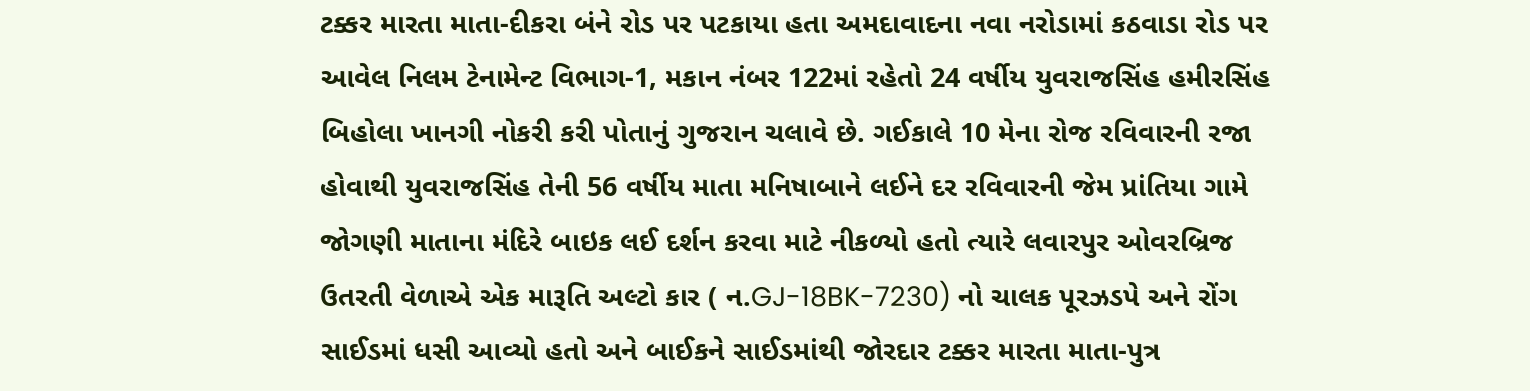ટક્કર મારતા માતા-દીકરા બંને રોડ પર પટકાયા હતા અમદાવાદના નવા નરોડામાં કઠવાડા રોડ પર આવેલ નિલમ ટેનામેન્ટ વિભાગ-1, મકાન નંબર 122માં રહેતો 24 વર્ષીય યુવરાજસિંહ હમીરસિંહ બિહોલા ખાનગી નોકરી કરી પોતાનું ગુજરાન ચલાવે છે. ગઈકાલે 10 મેના રોજ રવિવારની રજા હોવાથી યુવરાજસિંહ તેની 56 વર્ષીય માતા મનિષાબાને લઈને દર રવિવારની જેમ પ્રાંતિયા ગામે જોગણી માતાના મંદિરે બાઇક લઈ દર્શન કરવા માટે નીકળ્યો હતો ત્યારે લવારપુર ઓવરબ્રિજ ઉતરતી વેળાએ એક મારૂતિ અલ્ટો કાર ( ન.GJ-18BK-7230) નો ચાલક પૂરઝડપે અને રોંગ સાઈડમાં ધસી આવ્યો હતો અને બાઈકને સાઈડમાંથી જોરદાર ટક્કર મારતા માતા-પુત્ર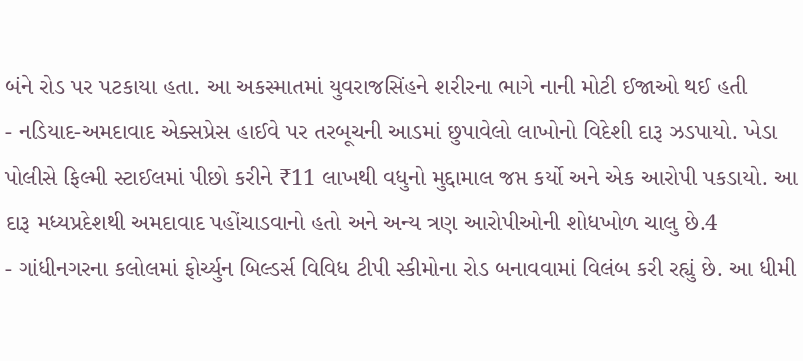બંને રોડ પર પટકાયા હતા. આ અકસ્માતમાં યુવરાજસિંહને શરીરના ભાગે નાની મોટી ઈજાઓ થઈ હતી
- નડિયાદ-અમદાવાદ એક્સપ્રેસ હાઈવે પર તરબૂચની આડમાં છુપાવેલો લાખોનો વિદેશી દારૂ ઝડપાયો. ખેડા પોલીસે ફિલ્મી સ્ટાઈલમાં પીછો કરીને ₹11 લાખથી વધુનો મુદ્દામાલ જપ્ત કર્યો અને એક આરોપી પકડાયો. આ દારૂ મધ્યપ્રદેશથી અમદાવાદ પહોંચાડવાનો હતો અને અન્ય ત્રણ આરોપીઓની શોધખોળ ચાલુ છે.4
- ગાંધીનગરના કલોલમાં ફોર્ચ્યુન બિલ્ડર્સ વિવિધ ટીપી સ્કીમોના રોડ બનાવવામાં વિલંબ કરી રહ્યું છે. આ ધીમી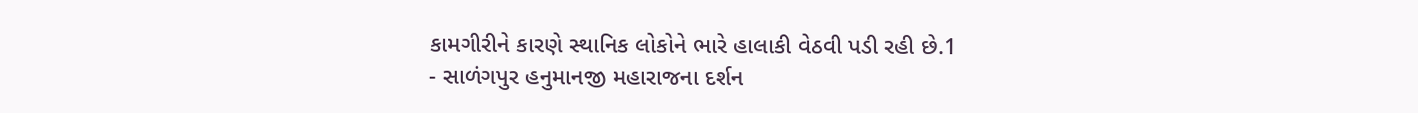કામગીરીને કારણે સ્થાનિક લોકોને ભારે હાલાકી વેઠવી પડી રહી છે.1
- સાળંગપુર હનુમાનજી મહારાજના દર્શન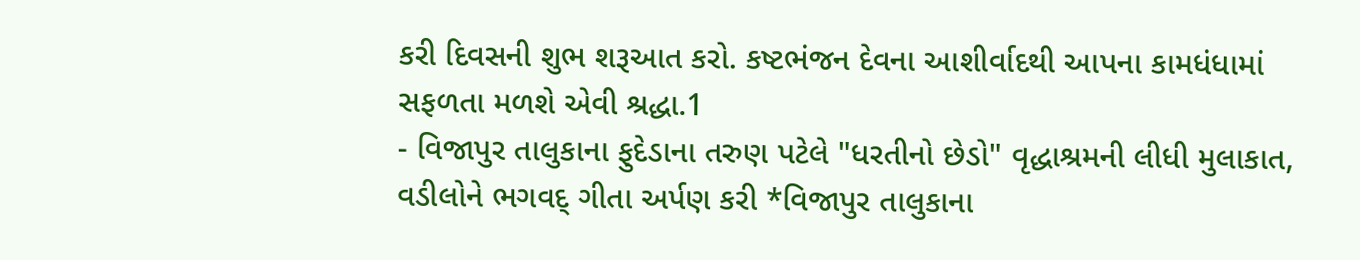કરી દિવસની શુભ શરૂઆત કરો. કષ્ટભંજન દેવના આશીર્વાદથી આપના કામધંધામાં સફળતા મળશે એવી શ્રદ્ધા.1
- વિજાપુર તાલુકાના ફુદેડાના તરુણ પટેલે "ધરતીનો છેડો" વૃદ્ધાશ્રમની લીધી મુલાકાત, વડીલોને ભગવદ્ ગીતા અર્પણ કરી *વિજાપુર તાલુકાના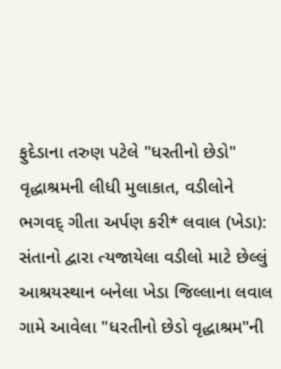ફુદેડાના તરુણ પટેલે "ધરતીનો છેડો" વૃદ્ધાશ્રમની લીધી મુલાકાત, વડીલોને ભગવદ્ ગીતા અર્પણ કરી* લવાલ (ખેડા): સંતાનો દ્વારા ત્યજાયેલા વડીલો માટે છેલ્લું આશ્રયસ્થાન બનેલા ખેડા જિલ્લાના લવાલ ગામે આવેલા "ધરતીનો છેડો વૃદ્ધાશ્રમ"ની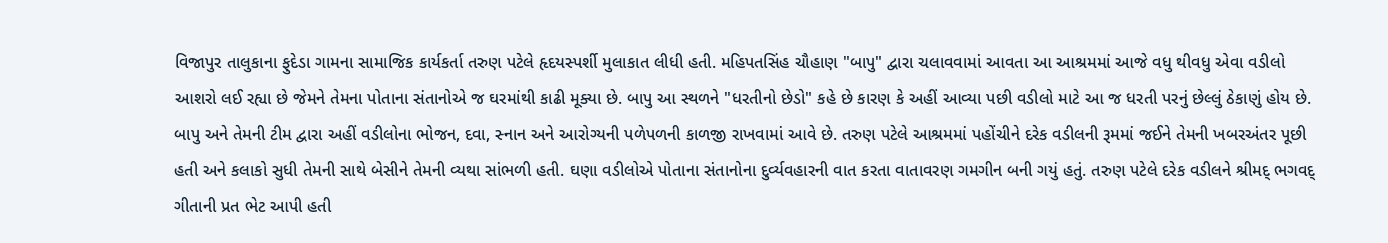વિજાપુર તાલુકાના ફુદેડા ગામના સામાજિક કાર્યકર્તા તરુણ પટેલે હૃદયસ્પર્શી મુલાકાત લીધી હતી. મહિપતસિંહ ચૌહાણ "બાપુ" દ્વારા ચલાવવામાં આવતા આ આશ્રમમાં આજે વધુ થીવધુ એવા વડીલો આશરો લઈ રહ્યા છે જેમને તેમના પોતાના સંતાનોએ જ ઘરમાંથી કાઢી મૂક્યા છે. બાપુ આ સ્થળને "ધરતીનો છેડો" કહે છે કારણ કે અહીં આવ્યા પછી વડીલો માટે આ જ ધરતી પરનું છેલ્લું ઠેકાણું હોય છે. બાપુ અને તેમની ટીમ દ્વારા અહીં વડીલોના ભોજન, દવા, સ્નાન અને આરોગ્યની પળેપળની કાળજી રાખવામાં આવે છે. તરુણ પટેલે આશ્રમમાં પહોંચીને દરેક વડીલની રૂમમાં જઈને તેમની ખબરઅંતર પૂછી હતી અને કલાકો સુધી તેમની સાથે બેસીને તેમની વ્યથા સાંભળી હતી. ઘણા વડીલોએ પોતાના સંતાનોના દુર્વ્યવહારની વાત કરતા વાતાવરણ ગમગીન બની ગયું હતું. તરુણ પટેલે દરેક વડીલને શ્રીમદ્ ભગવદ્ ગીતાની પ્રત ભેટ આપી હતી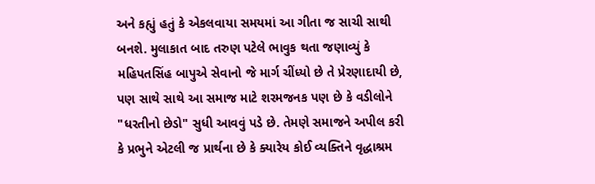અને કહ્યું હતું કે એકલવાયા સમયમાં આ ગીતા જ સાચી સાથી બનશે. મુલાકાત બાદ તરુણ પટેલે ભાવુક થતા જણાવ્યું કે મહિપતસિંહ બાપુએ સેવાનો જે માર્ગ ચીંધ્યો છે તે પ્રેરણાદાયી છે, પણ સાથે સાથે આ સમાજ માટે શરમજનક પણ છે કે વડીલોને "ધરતીનો છેડો" સુધી આવવું પડે છે. તેમણે સમાજને અપીલ કરી કે પ્રભુને એટલી જ પ્રાર્થના છે કે ક્યારેય કોઈ વ્યક્તિને વૃદ્ધાશ્રમ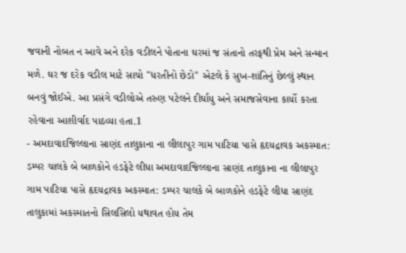જવાની નોબત ન આવે અને દરેક વડીલને પોતાના ઘરમાં જ સંતાનો તરફથી પ્રેમ અને સન્માન મળે. ઘર જ દરેક વડીલ માટે સાચો "ધરતીનો છેડો" એટલે કે સુખ-શાંતિનું છેલ્લું સ્થાન બનવું જોઈએ. આ પ્રસંગે વડીલોએ તરુણ પટેલને દીર્ઘાયુ અને સમાજસેવાના કાર્યો કરતા રહેવાના આશીર્વાદ પાઠવ્યા હતા.1
- અમદાવાદજિલ્લાના સાણંદ તાલુકાના ના લીલાપુર ગામ પાટિયા પાસે હૃદયદ્રાવક અકસ્માત: ડમ્પર ચાલકે બે બાળકોને હડફેટે લીધા અમદાવાદજિલ્લાના સાણંદ તાલુકાના ના લીલાપુર ગામ પાટિયા પાસે હૃદયદ્રાવક અકસ્માત: ડમ્પર ચાલકે બે બાળકોને હડફેટે લીધા સાણંદ તાલુકામાં અકસ્માતનો સિલસિલો યથાવત હોય તેમ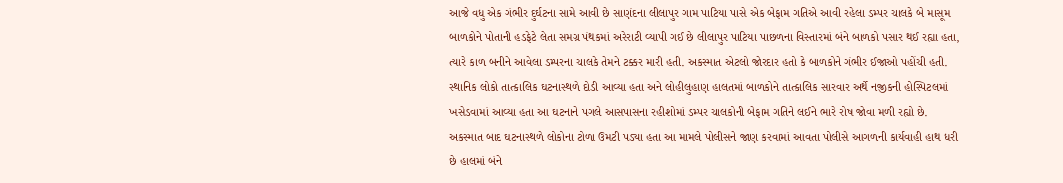આજે વધુ એક ગંભીર દુર્ઘટના સામે આવી છે સાણંદના લીલાપુર ગામ પાટિયા પાસે એક બેફામ ગતિએ આવી રહેલા ડમ્પર ચાલકે બે માસૂમ બાળકોને પોતાની હડફેટે લેતા સમગ્ર પંથકમાં અરેરાટી વ્યાપી ગઈ છે લીલાપુર પાટિયા પાછળના વિસ્તારમાં બંને બાળકો પસાર થઈ રહ્યા હતા, ત્યારે કાળ બનીને આવેલા ડમ્પરના ચાલકે તેમને ટક્કર મારી હતી. અકસ્માત એટલો જોરદાર હતો કે બાળકોને ગંભીર ઈજાઓ પહોંચી હતી. સ્થાનિક લોકો તાત્કાલિક ઘટનાસ્થળે દોડી આવ્યા હતા અને લોહીલુહાણ હાલતમાં બાળકોને તાત્કાલિક સારવાર અર્થે નજીકની હોસ્પિટલમાં ખસેડવામાં આવ્યા હતા આ ઘટનાને પગલે આસપાસના રહીશોમાં ડમ્પર ચાલકોની બેફામ ગતિને લઈને ભારે રોષ જોવા મળી રહ્યો છે. અકસ્માત બાદ ઘટનાસ્થળે લોકોના ટોળા ઉમટી પડ્યા હતા આ મામલે પોલીસને જાણ કરવામાં આવતા પોલીસે આગળની કાર્યવાહી હાથ ધરી છે હાલમાં બંને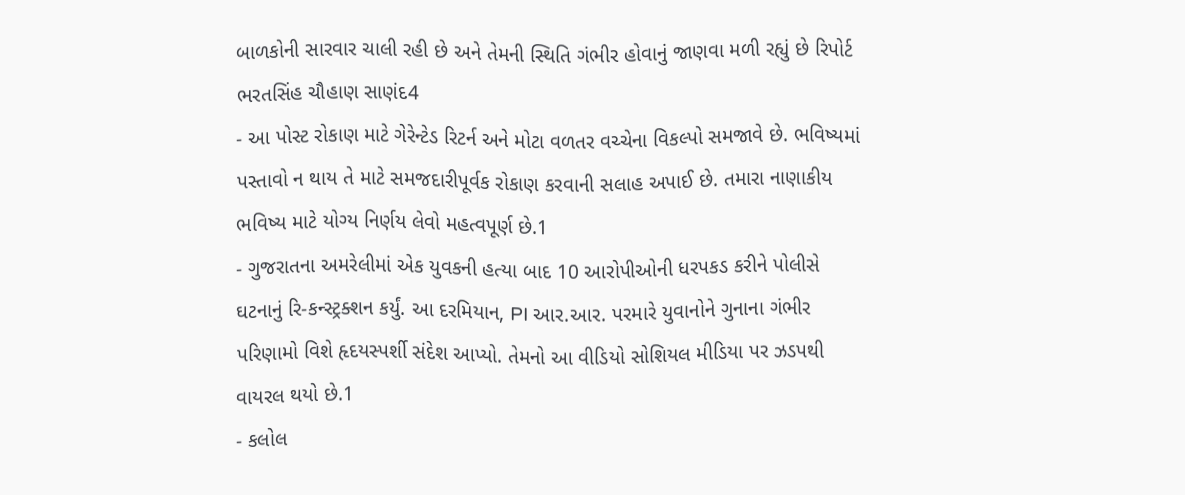બાળકોની સારવાર ચાલી રહી છે અને તેમની સ્થિતિ ગંભીર હોવાનું જાણવા મળી રહ્યું છે રિપોર્ટ ભરતસિંહ ચૌહાણ સાણંદ4
- આ પોસ્ટ રોકાણ માટે ગેરેન્ટેડ રિટર્ન અને મોટા વળતર વચ્ચેના વિકલ્પો સમજાવે છે. ભવિષ્યમાં પસ્તાવો ન થાય તે માટે સમજદારીપૂર્વક રોકાણ કરવાની સલાહ અપાઈ છે. તમારા નાણાકીય ભવિષ્ય માટે યોગ્ય નિર્ણય લેવો મહત્વપૂર્ણ છે.1
- ગુજરાતના અમરેલીમાં એક યુવકની હત્યા બાદ 10 આરોપીઓની ધરપકડ કરીને પોલીસે ઘટનાનું રિ-કન્સ્ટ્રક્શન કર્યું. આ દરમિયાન, PI આર.આર. પરમારે યુવાનોને ગુનાના ગંભીર પરિણામો વિશે હૃદયસ્પર્શી સંદેશ આપ્યો. તેમનો આ વીડિયો સોશિયલ મીડિયા પર ઝડપથી વાયરલ થયો છે.1
- કલોલ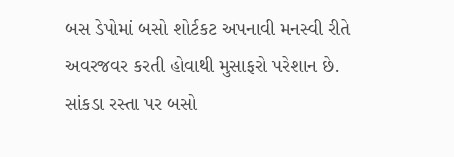બસ ડેપોમાં બસો શોર્ટકટ અપનાવી મનસ્વી રીતે અવરજવર કરતી હોવાથી મુસાફરો પરેશાન છે. સાંકડા રસ્તા પર બસો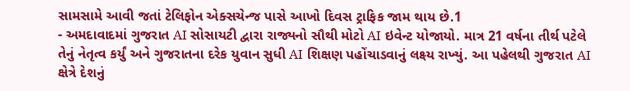સામસામે આવી જતાં ટેલિફોન એક્સચેન્જ પાસે આખો દિવસ ટ્રાફિક જામ થાય છે.1
- અમદાવાદમાં ગુજરાત AI સોસાયટી દ્વારા રાજ્યનો સૌથી મોટો AI ઇવેન્ટ યોજાયો. માત્ર 21 વર્ષના તીર્થ પટેલે તેનું નેતૃત્વ કર્યું અને ગુજરાતના દરેક યુવાન સુધી AI શિક્ષણ પહોંચાડવાનું લક્ષ્ય રાખ્યું. આ પહેલથી ગુજરાત AI ક્ષેત્રે દેશનું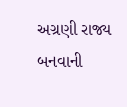અગ્રણી રાજ્ય બનવાની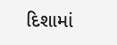દિશામાં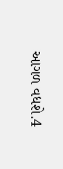આગળ વધશે.4